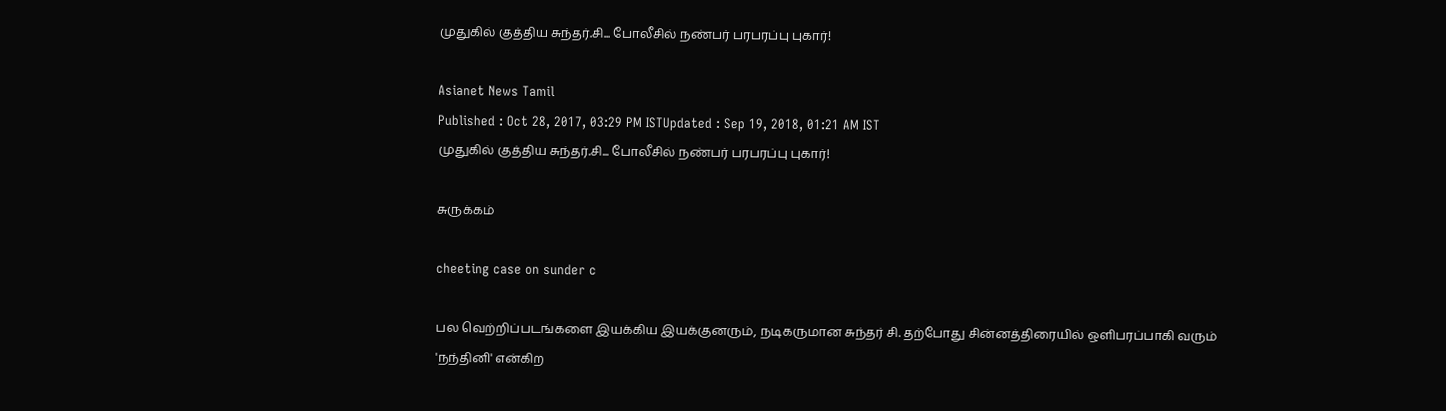முதுகில் குத்திய சுந்தர்.சி... போலீசில் நண்பர் பரபரப்பு புகார்!

Asianet News Tamil
Published : Oct 28, 2017, 03:29 PM ISTUpdated : Sep 19, 2018, 01:21 AM IST
முதுகில் குத்திய சுந்தர்.சி... போலீசில் நண்பர் பரபரப்பு புகார்!

சுருக்கம்

cheeting case on sunder c

பல வெற்றிப்படங்களை இயக்கிய இயக்குனரும், நடிகருமான சுந்தர் சி. தற்போது சின்னத்திரையில் ஒளிபரப்பாகி வரும் 'நந்தினி' என்கிற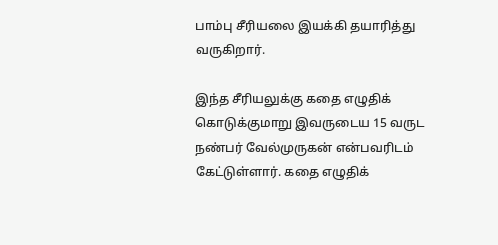பாம்பு சீரியலை இயக்கி தயாரித்து வருகிறார்.

இந்த சீரியலுக்கு கதை எழுதிக் கொடுக்குமாறு இவருடைய 15 வருட நண்பர் வேல்முருகன் என்பவரிடம் கேட்டுள்ளார். கதை எழுதிக்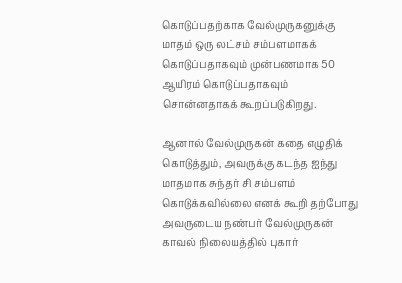கொடுப்பதற்காக வேல்முருகனுக்கு மாதம் ஒரு லட்சம் சம்பளமாகக் கொடுப்பதாகவும் முன்பணமாக 50 ஆயிரம் கொடுப்பதாகவும் சொன்னதாகக் கூறப்படுகிறது.

ஆனால் வேல்முருகன் கதை எழுதிக் கொடுத்தும், அவருக்கு கடந்த ஐந்து மாதமாக சுந்தர் சி சம்பளம் கொடுக்கவில்லை எனக் கூறி தற்போது அவருடைய நண்பர் வேல்முருகன் காவல் நிலையத்தில் புகார்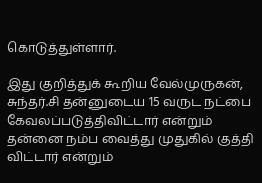கொடுத்துள்ளார்.

இது குறித்துக் கூறிய வேல்முருகன், சுந்தர்.சி தன்னுடைய 15 வருட நட்பை கேவலப்படுத்திவிட்டார் என்றும் தன்னை நம்ப வைத்து முதுகில் குத்தி விட்டார் என்றும்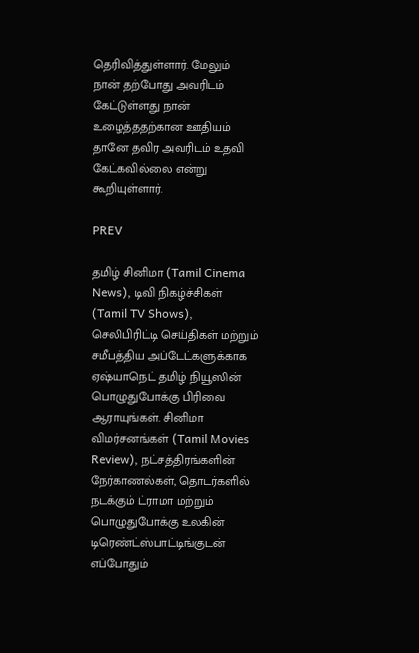தெரிவித்துள்ளார். மேலும் நான் தற்போது அவரிடம் கேட்டுள்ளது நான் உழைத்ததற்கான ஊதியம் தானே தவிர அவரிடம் உதவி கேட்கவில்லை என்று கூறியுள்ளார்.

PREV

தமிழ் சினிமா (Tamil Cinema News), டிவி நிகழ்ச்சிகள் (Tamil TV Shows), செலிபிரிட்டி செய்திகள் மற்றும் சமீபத்திய அப்டேட்களுக்காக ஏஷ்யாநெட் தமிழ் நியூஸின் பொழுதுபோக்கு பிரிவை ஆராயுங்கள். சினிமா விமர்சனங்கள் (Tamil Movies Review), நட்சத்திரங்களின் நேர்காணல்கள், தொடர்களில் நடக்கும் ட்ராமா மற்றும் பொழுதுபோக்கு உலகின் டிரெண்ட்ஸ்பாட்டிங்குடன் எப்போதும்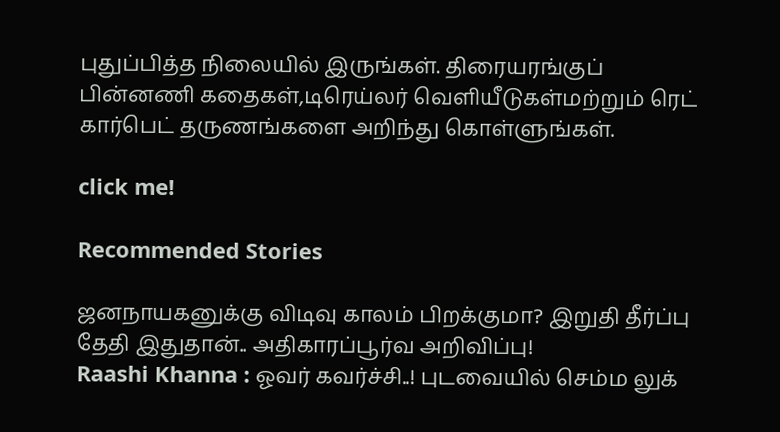புதுப்பித்த நிலையில் இருங்கள். திரையரங்குப் பின்னணி கதைகள்,டிரெய்லர் வெளியீடுகள்மற்றும் ரெட் கார்பெட் தருணங்களை அறிந்து கொள்ளுங்கள்.

click me!

Recommended Stories

ஜனநாயகனுக்கு விடிவு காலம் பிறக்குமா? இறுதி தீர்ப்பு தேதி இதுதான்.. அதிகாரப்பூர்வ அறிவிப்பு!
Raashi Khanna : ஓவர் கவர்ச்சி..! புடவையில் செம்ம லுக்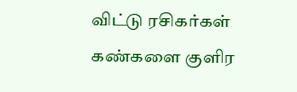விட்டு ரசிகர்கள் கண்களை குளிர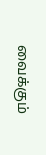வைக்கும்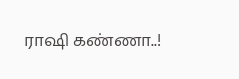ராஷி கண்ணா..!